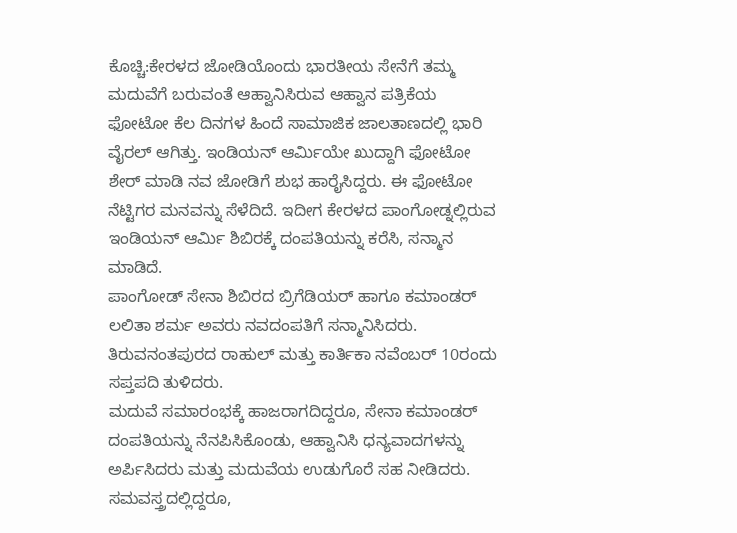ಕೊಚ್ಚಿ:ಕೇರಳದ ಜೋಡಿಯೊಂದು ಭಾರತೀಯ ಸೇನೆಗೆ ತಮ್ಮ ಮದುವೆಗೆ ಬರುವಂತೆ ಆಹ್ವಾನಿಸಿರುವ ಆಹ್ವಾನ ಪತ್ರಿಕೆಯ ಫೋಟೋ ಕೆಲ ದಿನಗಳ ಹಿಂದೆ ಸಾಮಾಜಿಕ ಜಾಲತಾಣದಲ್ಲಿ ಭಾರಿ ವೈರಲ್ ಆಗಿತ್ತು. ಇಂಡಿಯನ್ ಆರ್ಮಿಯೇ ಖುದ್ದಾಗಿ ಫೋಟೋ ಶೇರ್ ಮಾಡಿ ನವ ಜೋಡಿಗೆ ಶುಭ ಹಾರೈಸಿದ್ದರು. ಈ ಫೋಟೋ ನೆಟ್ಟಿಗರ ಮನವನ್ನು ಸೆಳೆದಿದೆ. ಇದೀಗ ಕೇರಳದ ಪಾಂಗೋಡ್ನಲ್ಲಿರುವ ಇಂಡಿಯನ್ ಆರ್ಮಿ ಶಿಬಿರಕ್ಕೆ ದಂಪತಿಯನ್ನು ಕರೆಸಿ, ಸನ್ಮಾನ ಮಾಡಿದೆ.
ಪಾಂಗೋಡ್ ಸೇನಾ ಶಿಬಿರದ ಬ್ರಿಗೆಡಿಯರ್ ಹಾಗೂ ಕಮಾಂಡರ್ ಲಲಿತಾ ಶರ್ಮ ಅವರು ನವದಂಪತಿಗೆ ಸನ್ಮಾನಿಸಿದರು. ತಿರುವನಂತಪುರದ ರಾಹುಲ್ ಮತ್ತು ಕಾರ್ತಿಕಾ ನವೆಂಬರ್ 10ರಂದು ಸಪ್ತಪದಿ ತುಳಿದರು.
ಮದುವೆ ಸಮಾರಂಭಕ್ಕೆ ಹಾಜರಾಗದಿದ್ದರೂ, ಸೇನಾ ಕಮಾಂಡರ್ ದಂಪತಿಯನ್ನು ನೆನಪಿಸಿಕೊಂಡು, ಆಹ್ವಾನಿಸಿ ಧನ್ಯವಾದಗಳನ್ನು ಅರ್ಪಿಸಿದರು ಮತ್ತು ಮದುವೆಯ ಉಡುಗೊರೆ ಸಹ ನೀಡಿದರು. ಸಮವಸ್ತ್ರದಲ್ಲಿದ್ದರೂ,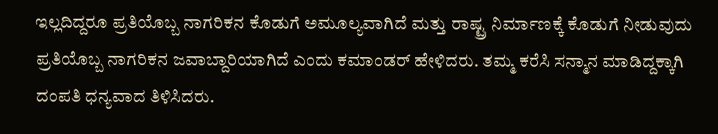ಇಲ್ಲದಿದ್ದರೂ ಪ್ರತಿಯೊಬ್ಬ ನಾಗರಿಕನ ಕೊಡುಗೆ ಅಮೂಲ್ಯವಾಗಿದೆ ಮತ್ತು ರಾಷ್ಟ್ರ ನಿರ್ಮಾಣಕ್ಕೆ ಕೊಡುಗೆ ನೀಡುವುದು ಪ್ರತಿಯೊಬ್ಬ ನಾಗರಿಕನ ಜವಾಬ್ದಾರಿಯಾಗಿದೆ ಎಂದು ಕಮಾಂಡರ್ ಹೇಳಿದರು. ತಮ್ಮ ಕರೆಸಿ ಸನ್ಮಾನ ಮಾಡಿದ್ದಕ್ಕಾಗಿ ದಂಪತಿ ಧನ್ಯವಾದ ತಿಳಿಸಿದರು.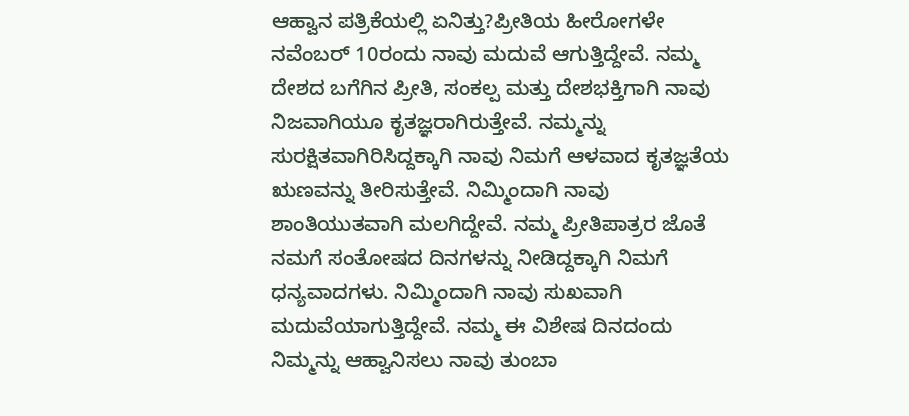ಆಹ್ವಾನ ಪತ್ರಿಕೆಯಲ್ಲಿ ಏನಿತ್ತು?ಪ್ರೀತಿಯ ಹೀರೋಗಳೇ ನವೆಂಬರ್ 10ರಂದು ನಾವು ಮದುವೆ ಆಗುತ್ತಿದ್ದೇವೆ. ನಮ್ಮ ದೇಶದ ಬಗೆಗಿನ ಪ್ರೀತಿ, ಸಂಕಲ್ಪ ಮತ್ತು ದೇಶಭಕ್ತಿಗಾಗಿ ನಾವು ನಿಜವಾಗಿಯೂ ಕೃತಜ್ಞರಾಗಿರುತ್ತೇವೆ. ನಮ್ಮನ್ನು ಸುರಕ್ಷಿತವಾಗಿರಿಸಿದ್ದಕ್ಕಾಗಿ ನಾವು ನಿಮಗೆ ಆಳವಾದ ಕೃತಜ್ಞತೆಯ ಋಣವನ್ನು ತೀರಿಸುತ್ತೇವೆ. ನಿಮ್ಮಿಂದಾಗಿ ನಾವು ಶಾಂತಿಯುತವಾಗಿ ಮಲಗಿದ್ದೇವೆ. ನಮ್ಮ ಪ್ರೀತಿಪಾತ್ರರ ಜೊತೆ ನಮಗೆ ಸಂತೋಷದ ದಿನಗಳನ್ನು ನೀಡಿದ್ದಕ್ಕಾಗಿ ನಿಮಗೆ ಧನ್ಯವಾದಗಳು. ನಿಮ್ಮಿಂದಾಗಿ ನಾವು ಸುಖವಾಗಿ ಮದುವೆಯಾಗುತ್ತಿದ್ದೇವೆ. ನಮ್ಮ ಈ ವಿಶೇಷ ದಿನದಂದು ನಿಮ್ಮನ್ನು ಆಹ್ವಾನಿಸಲು ನಾವು ತುಂಬಾ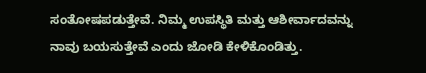ಸಂತೋಷಪಡುತ್ತೇವೆ. ನಿಮ್ಮ ಉಪಸ್ಥಿತಿ ಮತ್ತು ಆಶೀರ್ವಾದವನ್ನು ನಾವು ಬಯಸುತ್ತೇವೆ ಎಂದು ಜೋಡಿ ಕೇಳಿಕೊಂಡಿತ್ತು.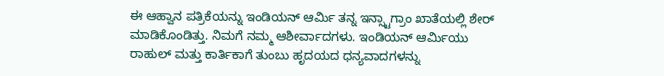ಈ ಆಹ್ವಾನ ಪತ್ರಿಕೆಯನ್ನು ಇಂಡಿಯನ್ ಆರ್ಮಿ ತನ್ನ ಇನ್ಸ್ಟಾಗ್ರಾಂ ಖಾತೆಯಲ್ಲಿ ಶೇರ್ ಮಾಡಿಕೊಂಡಿತ್ತು. ನಿಮಗೆ ನಮ್ಮ ಆಶೀರ್ವಾದಗಳು. ಇಂಡಿಯನ್ ಆರ್ಮಿಯು ರಾಹುಲ್ ಮತ್ತು ಕಾರ್ತಿಕಾಗೆ ತುಂಬು ಹೃದಯದ ಧನ್ಯವಾದಗಳನ್ನು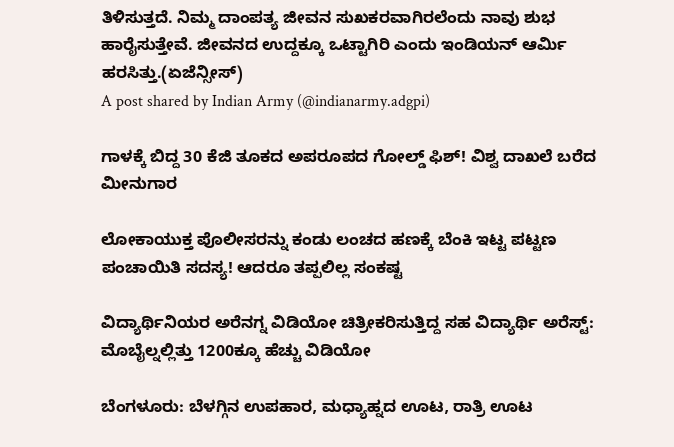ತಿಳಿಸುತ್ತದೆ. ನಿಮ್ಮ ದಾಂಪತ್ಯ ಜೀವನ ಸುಖಕರವಾಗಿರಲೆಂದು ನಾವು ಶುಭ ಹಾರೈಸುತ್ತೇವೆ. ಜೀವನದ ಉದ್ದಕ್ಕೂ ಒಟ್ಟಾಗಿರಿ ಎಂದು ಇಂಡಿಯನ್ ಆರ್ಮಿ ಹರಸಿತ್ತು.(ಏಜೆನ್ಸೀಸ್)
A post shared by Indian Army (@indianarmy.adgpi)

ಗಾಳಕ್ಕೆ ಬಿದ್ದ 30 ಕೆಜಿ ತೂಕದ ಅಪರೂಪದ ಗೋಲ್ಡ್ ಫಿಶ್! ವಿಶ್ವ ದಾಖಲೆ ಬರೆದ ಮೀನುಗಾರ

ಲೋಕಾಯುಕ್ತ ಪೊಲೀಸರನ್ನು ಕಂಡು ಲಂಚದ ಹಣಕ್ಕೆ ಬೆಂಕಿ ಇಟ್ಟ ಪಟ್ಟಣ ಪಂಚಾಯಿತಿ ಸದಸ್ಯ! ಆದರೂ ತಪ್ಪಲಿಲ್ಲ ಸಂಕಷ್ಟ

ವಿದ್ಯಾರ್ಥಿನಿಯರ ಅರೆನಗ್ನ ವಿಡಿಯೋ ಚಿತ್ರೀಕರಿಸುತ್ತಿದ್ದ ಸಹ ವಿದ್ಯಾರ್ಥಿ ಅರೆಸ್ಟ್: ಮೊಬೈಲ್ನಲ್ಲಿತ್ತು 1200ಕ್ಕೂ ಹೆಚ್ಚು ವಿಡಿಯೋ

ಬೆಂಗಳೂರು: ಬೆಳಗ್ಗಿನ ಉಪಹಾರ, ಮಧ್ಯಾಹ್ನದ ಊಟ, ರಾತ್ರಿ ಊಟ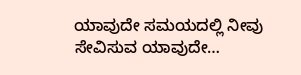ಯಾವುದೇ ಸಮಯದಲ್ಲಿ ನೀವು ಸೇವಿಸುವ ಯಾವುದೇ…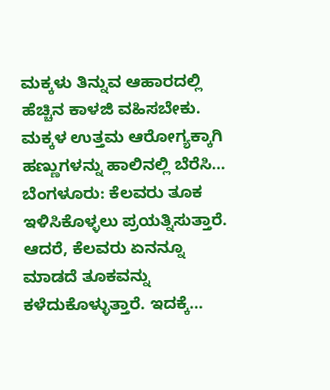ಮಕ್ಕಳು ತಿನ್ನುವ ಆಹಾರದಲ್ಲಿ ಹೆಚ್ಚಿನ ಕಾಳಜಿ ವಹಿಸಬೇಕು. ಮಕ್ಕಳ ಉತ್ತಮ ಆರೋಗ್ಯಕ್ಕಾಗಿ ಹಣ್ಣುಗಳನ್ನು ಹಾಲಿನಲ್ಲಿ ಬೆರೆಸಿ…
ಬೆಂಗಳೂರು: ಕೆಲವರು ತೂಕ ಇಳಿಸಿಕೊಳ್ಳಲು ಪ್ರಯತ್ನಿಸುತ್ತಾರೆ. ಆದರೆ, ಕೆಲವರು ಏನನ್ನೂ ಮಾಡದೆ ತೂಕವನ್ನು ಕಳೆದುಕೊಳ್ಳುತ್ತಾರೆ. ಇದಕ್ಕೆ…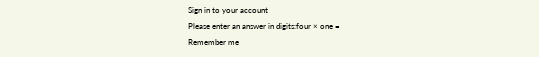Sign in to your account
Please enter an answer in digits:four × one =
Remember me